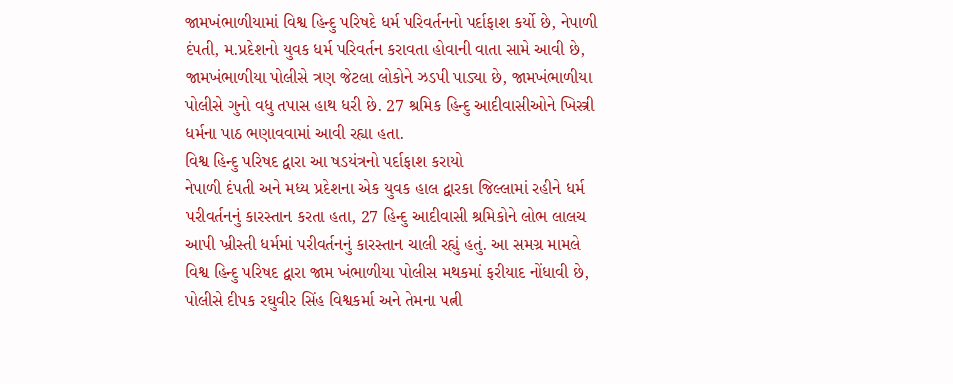જામખંભાળીયામાં વિશ્વ હિન્દુ પરિષદે ધર્મ પરિવર્તનનો પર્દાફાશ કર્યો છે, નેપાળી દંપતી, મ.પ્રદેશનો યુવક ધર્મ પરિવર્તન કરાવતા હોવાની વાતા સામે આવી છે, જામખંભાળીયા પોલીસે ત્રણ જેટલા લોકોને ઝડપી પાડ્યા છે, જામખંભાળીયા પોલીસે ગુનો વધુ તપાસ હાથ ધરી છે. 27 શ્રમિક હિન્દુ આદીવાસીઓને ખિસ્ત્રી ધર્મના પાઠ ભણાવવામાં આવી રહ્યા હતા.
વિશ્વ હિન્દુ પરિષદ દ્વારા આ ષડયંત્રનો પર્દાફાશ કરાયો
નેપાળી દંપતી અને મધ્ય પ્રદેશના એક યુવક હાલ દ્વારકા જિલ્લામાં રહીને ધર્મ પરીવર્તનનું કારસ્તાન કરતા હતા, 27 હિન્દુ આદીવાસી શ્રમિકોને લોભ લાલચ આપી ખ્રીસ્તી ધર્મમાં પરીવર્તનનું કારસ્તાન ચાલી રહ્યું હતું. આ સમગ્ર મામલે વિશ્વ હિન્દુ પરિષદ દ્વારા જામ ખંભાળીયા પોલીસ મથકમાં ફરીયાદ નોંધાવી છે, પોલીસે દીપક રઘુવીર સિંહ વિશ્વકર્મા અને તેમના પત્ની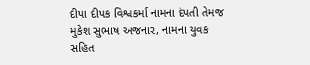દીપા દીપક વિશ્વકર્મા નામના દંપતી તેમજ મુકેશ સુભાષ અજનાર, નામના યુવક સહિત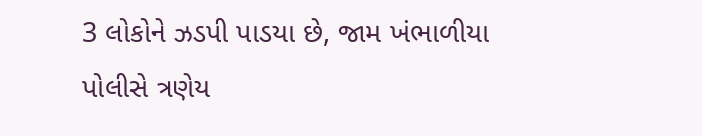3 લોકોને ઝડપી પાડયા છે, જામ ખંભાળીયા પોલીસે ત્રણેય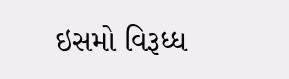ઇસમો વિરૂધ્ધ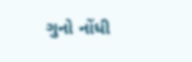ગુનો નોંધી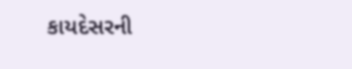કાયદેસરની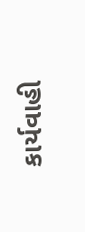કાર્યવાહી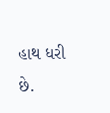હાથ ધરી છે.